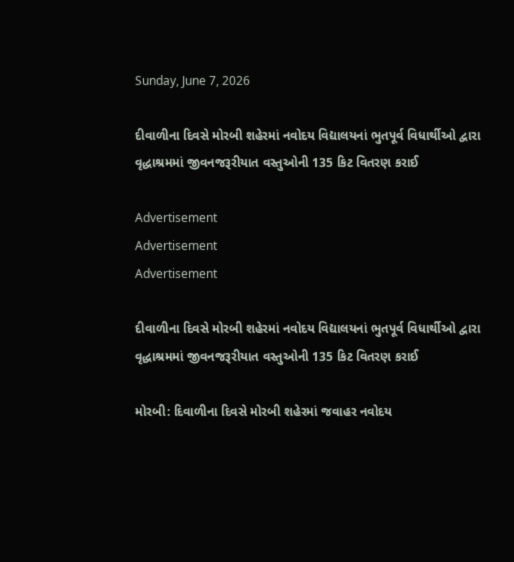Sunday, June 7, 2026

દીવાળીના દિવસે મોરબી શહેરમાં નવોદય વિદ્યાલયનાં ભુતપૂર્વ વિધાર્થીઓ દ્વારા વૃદ્ધાશ્રમમાં જીવનજરૂરીયાત વસ્તુઓની 135 કિટ વિતરણ કરાઈ

Advertisement
Advertisement
Advertisement

દીવાળીના દિવસે મોરબી શહેરમાં નવોદય વિદ્યાલયનાં ભુતપૂર્વ વિધાર્થીઓ દ્વારા વૃદ્ધાશ્રમમાં જીવનજરૂરીયાત વસ્તુઓની 135 કિટ વિતરણ કરાઈ

મોરબી: દિવાળીના દિવસે મોરબી શહેરમાં જવાહર નવોદય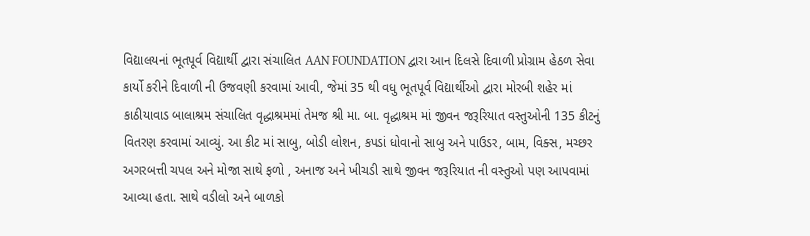વિદ્યાલયનાં ભૂતપૂર્વ વિદ્યાર્થી દ્વારા સંચાલિત AAN FOUNDATION દ્વારા આન દિલસે દિવાળી પ્રોગ્રામ હેઠળ સેવા કાર્યો કરીને દિવાળી ની ઉજવણી કરવામાં આવી, જેમાં 35 થી વધુ ભૂતપૂર્વ વિદ્યાર્થીઓ દ્વારા મોરબી શહેર માં કાઠીયાવાડ બાલાશ્રમ સંચાલિત વૃદ્ધાશ્રમમાં તેમજ શ્રી મા. બા. વૃદ્ધાશ્રમ માં જીવન જરૂરિયાત વસ્તુઓની 135 કીટનું વિતરણ કરવામાં આવ્યું. આ કીટ માં સાબુ, બોડી લોશન, કપડાં ધોવાનો સાબુ અને પાઉડર, બામ, વિક્સ, મચ્છર અગરબત્તી ચપલ અને મોજા સાથે ફળો , અનાજ અને ખીચડી સાથે જીવન જરૂરિયાત ની વસ્તુઓ પણ આપવામાં આવ્યા હતા. સાથે વડીલો અને બાળકો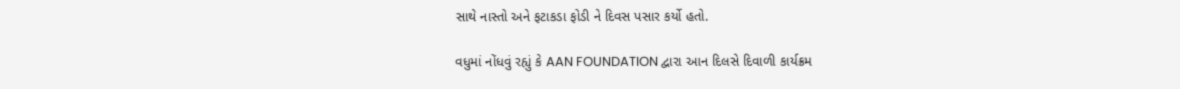સાથે નાસ્તો અને ફટાકડા ફોડી ને દિવસ પસાર કર્યો હતો.

વધુમાં નોંધવું રહ્યું કે AAN FOUNDATION દ્વારા આન દિલસે દિવાળી કાર્યક્રમ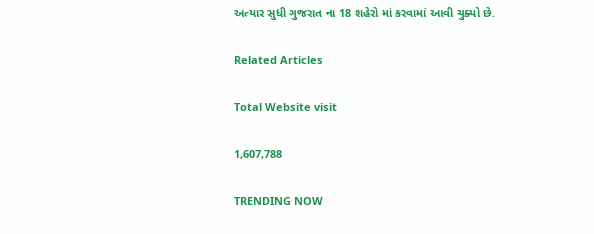અત્યાર સુધી ગુજરાત ના 18 શહેરો માં કરવામાં આવી ચુક્યો છે.

Related Articles

Total Website visit

1,607,788

TRENDING NOW